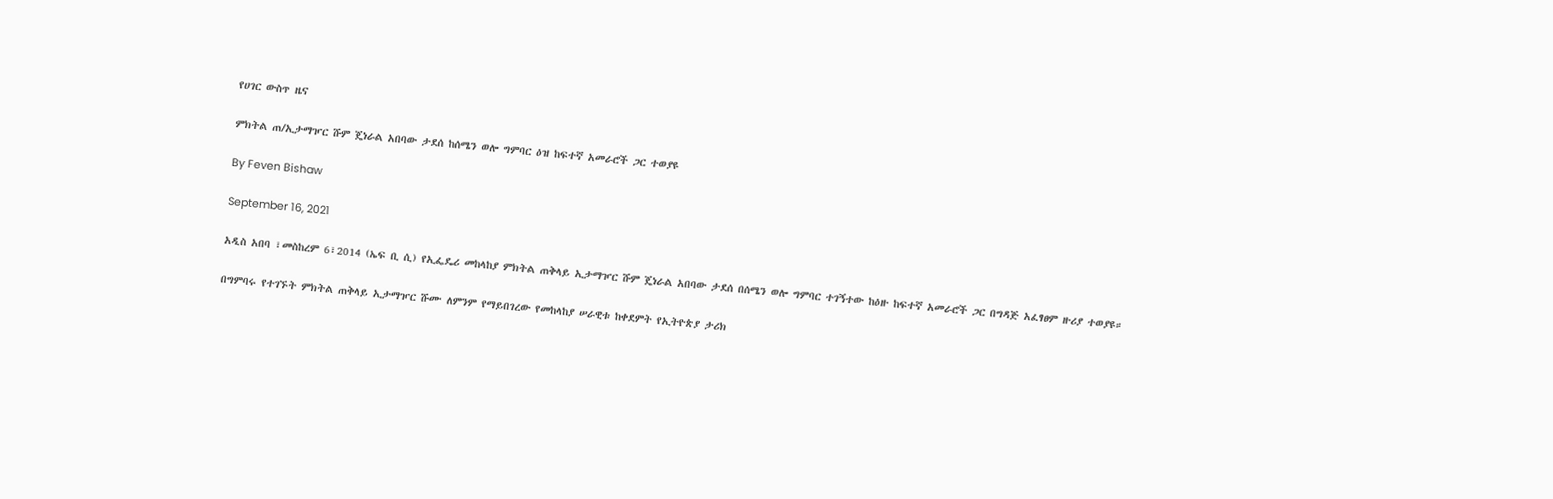የሀገር ውስጥ ዜና

ምክትል ጠ/ኢታማዦር ሹም ጄነራል አበባው ታደሰ ከሰሜን ወሎ ግምባር ዕዝ ከፍተኛ አመራሮች ጋር ተወያዩ

By Feven Bishaw

September 16, 2021

አዲስ አበባ ፣መስከረም 6፣2014 (ኤፍ ቢ ሲ) የኢፌዴሪ መከላከያ ምክትል ጠቅላይ ኢታማዦር ሹም ጄነራል አበባው ታደሰ በሰሜን ወሎ ግምባር ተገኝተው ከዕዙ ከፍተኛ አመራሮች ጋር በግዳጅ አፈፃፀም ዙሪያ ተወያዩ።

በግምባሩ የተገኙት ምክትል ጠቅላይ ኢታማዦር ሹሙ ለምንም የማይበገረው የመከላከያ ሠራዊቱ ከቀደምት የኢትዮጵያ ታሪክ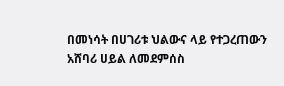በመነሳት በሀገሪቱ ህልውና ላይ የተጋረጠውን አሸባሪ ሀይል ለመደምሰስ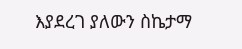እያደረገ ያለውን ስኬታማ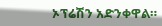ኦፕሬሽን አድንቀዋል።